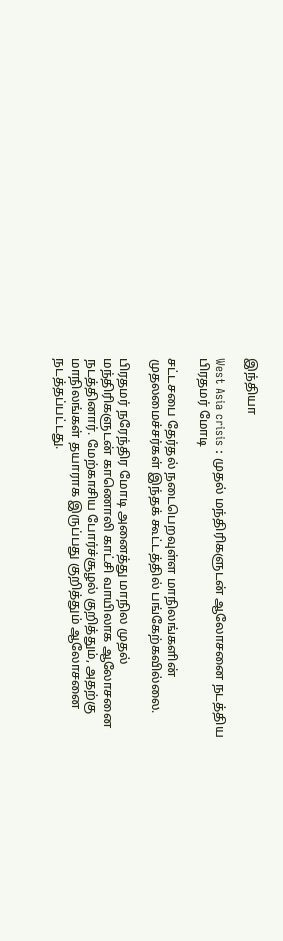இந்தியா

West Asia crisis : முதல் மந்திரிகளுடன் ஆலோசனை நடத்திய பிரதமர் மோடி

சட்டசபை தேர்தல் நடைபெறவுள்ள மாநிலங்களின் முதலமைச்சர்கள் இந்தக் கூட்டத்தில் பங்கேற்கவில்லை.

பிரதமர் நரேந்திர மோடி அனைத்து மாநில முதல் மந்திரிகளுடன் காணொலி காட்சி வாயிலாக ஆலோசனை நடத்தினார். மேற்காசிய போர்ச்சூழல் குறித்தும், அதற்கு மாநிலங்கள் தயாராக இருப்பது குறித்தும் ஆலோசனை நடத்தப்பட்டது.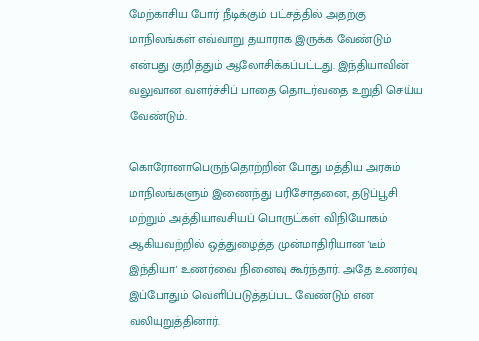மேற்காசிய போர் நீடிக்கும் பட்சத்தில் அதற்கு மாநிலங்கள் எவ்வாறு தயாராக இருக்க வேண்டும் என்பது குறித்தும் ஆலோசிக்கப்பட்டது. இந்தியாவின் வலுவான வளர்ச்சிப் பாதை தொடர்வதை உறுதி செய்ய வேண்டும்.

கொரோனாபெருந்தொற்றின் போது மத்திய அரசும் மாநிலங்களும் இணைந்து பரிசோதனை, தடுப்பூசி மற்றும் அத்தியாவசியப் பொருட்கள் விநியோகம் ஆகியவற்றில் ஒத்துழைத்த முன்மாதிரியான 'டீம் இந்தியா' உணர்வை நினைவு கூர்ந்தார். அதே உணர்வு இப்போதும் வெளிப்படுத்தப்பட வேண்டும் என வலியுறுத்தினார்.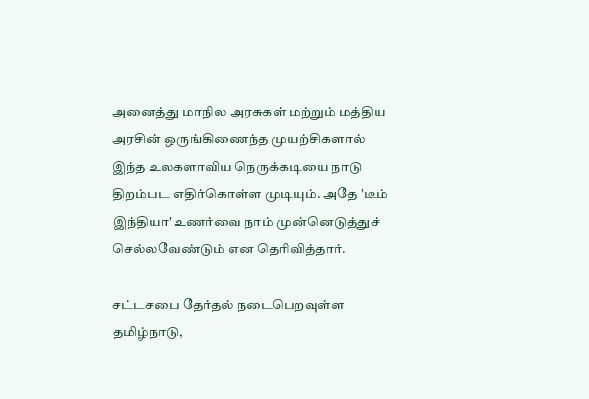அனைத்து மாநில அரசுகள் மற்றும் மத்திய அரசின் ஒருங்கிணைந்த முயற்சிகளால் இந்த உலகளாவிய நெருக்கடியை நாடு திறம்பட எதிர்கொள்ள முடியும். அதே 'டீம் இந்தியா' உணர்வை நாம் முன்னெடுத்துச் செல்லவேண்டும் என தெரிவித்தார்.

சட்டசபை தேர்தல் நடைபெறவுள்ள தமிழ்நாடு,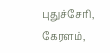புதுச்சேரி, கேரளம்,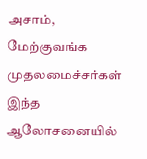அசாம், மேற்குவங்க முதலமைச்சர்கள் இந்த ஆலோசனையில்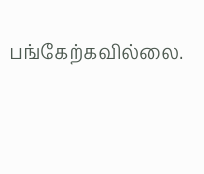பங்கேற்கவில்லை.